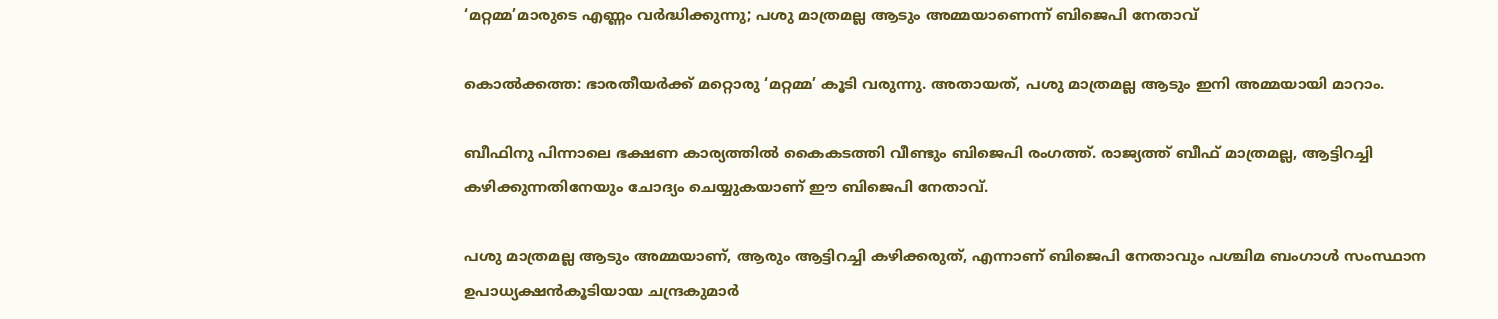‘മറ്റമ്മ’മാരുടെ എണ്ണം വര്‍ദ്ധിക്കുന്നു; പശു മാത്രമല്ല ആടും അമ്മയാണെന്ന് ബിജെപി നേതാവ്

കൊല്‍ക്കത്ത: ഭാരതീയര്‍ക്ക് മറ്റൊരു ‘മറ്റമ്മ’ കൂടി വരുന്നു. അതായത്, പശു മാത്രമല്ല ആടും ഇനി അമ്മയായി മാറാം.

ബീഫിനു പിന്നാലെ ഭക്ഷണ കാര്യത്തില്‍ കൈകടത്തി വീണ്ടും ബിജെപി രംഗത്ത്. രാജ്യത്ത് ബീഫ് മാത്രമല്ല, ആട്ടിറച്ചി കഴിക്കുന്നതിനേയും ചോദ്യം ചെയ്യുകയാണ് ഈ ബിജെപി നേതാവ്.

പശു മാത്രമല്ല ആടും അമ്മയാണ്, ആരും ആട്ടിറച്ചി കഴിക്കരുത്, എന്നാണ് ബിജെപി നേതാവും പശ്ചിമ ബംഗാള്‍ സംസ്ഥാന ഉപാധ്യക്ഷന്‍കൂടിയായ ചന്ദ്രകുമാര്‍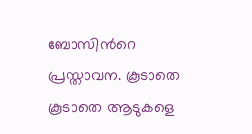ബോസിന്‍റെ പ്രസ്താവന. കൂടാതെ കൂടാതെ ആടുകളെ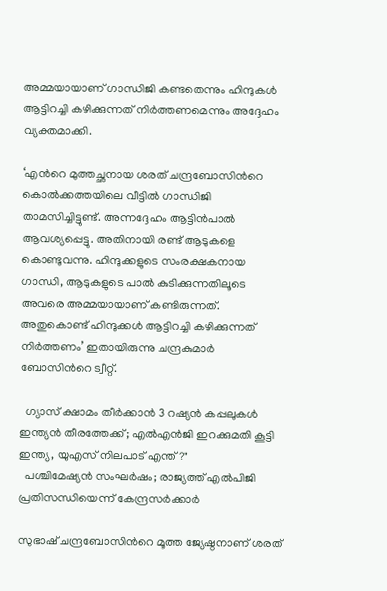അമ്മയായാണ് ഗാന്ധിജി കണ്ടതെന്നും ഹിന്ദുകള്‍ ആട്ടിറച്ചി കഴിക്കുന്നത് നിര്‍ത്തണമെന്നും അദ്ദേഹം വ്യക്തമാക്കി.

‘എന്‍റെ മുത്തച്ഛനായ ശരത് ചന്ദ്രബോസിന്‍റെ കൊല്‍ക്കത്തയിലെ വീട്ടില്‍ ഗാന്ധിജി താമസിച്ചിട്ടുണ്ട്. അന്നദ്ദേഹം ആട്ടിന്‍പാല്‍ ആവശ്യപ്പെട്ടു. അതിനായി രണ്ട് ആടുകളെ കൊണ്ടുവന്നു. ഹിന്ദുക്കളുടെ സംരക്ഷകനായ ഗാന്ധി, ആടുകളുടെ പാല്‍ കുടിക്കുന്നതിലൂടെ അവരെ അമ്മയായാണ് കണ്ടിരുന്നത്. അതുകൊണ്ട് ഹിന്ദുക്കള്‍ ആട്ടിറച്ചി കഴിക്കുന്നത് നിര്‍ത്തണം’ ഇതായിരുന്നു ചന്ദ്രകുമാര്‍ ബോസിന്‍റെ ട്വീറ്റ്.

  ഗ്യാസ് ക്ഷാമം തീർക്കാൻ 3 റഷ്യൻ കപ്പലുകൾ ഇന്ത്യൻ തീരത്തേക്ക്; എൽഎൻജി ഇറക്കുമതി കൂട്ടി ഇന്ത്യ, യുഎസ് നിലപാട് എന്ത്?"
  പശ്ചിമേഷ്യൻ സംഘർഷം; രാജ്യത്ത് എൽപിജി പ്രതിസന്ധിയെന്ന് കേന്ദ്രസർക്കാർ

സുഭാഷ് ചന്ദ്രബോസിന്‍റെ മൂത്ത ജ്യേഷ്ഠനാണ് ശരത്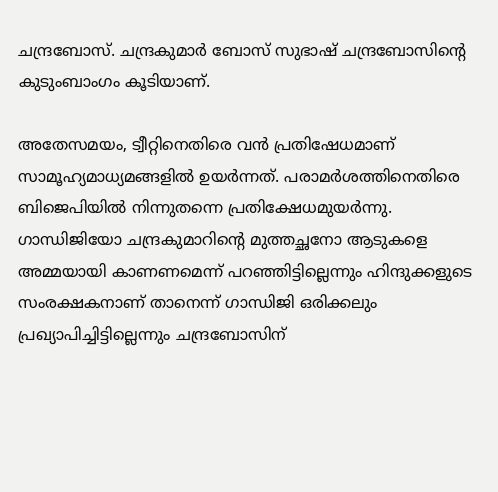ചന്ദ്രബോസ്. ചന്ദ്രകുമാര്‍ ബോസ് സുഭാഷ് ചന്ദ്രബോസിന്‍റെ  കുടുംബാംഗം കൂടിയാണ്.

അതേസമയം, ട്വീറ്റിനെതിരെ വന്‍ പ്രതിഷേധമാണ് സാമൂഹ്യമാധ്യമങ്ങളില്‍ ഉയര്‍ന്നത്. പരാമര്‍ശത്തിനെതിരെ ബിജെപിയില്‍ നിന്നുതന്നെ പ്രതിക്ഷേധമുയര്‍ന്നു. ഗാന്ധിജിയോ ചന്ദ്രകുമാറിന്‍റെ മുത്തച്ഛനോ ആടുകളെ അമ്മയായി കാണണമെന്ന് പറഞ്ഞിട്ടില്ലെന്നും ഹിന്ദുക്കളുടെ സംരക്ഷകനാണ് താനെന്ന് ഗാന്ധിജി ഒരിക്കലും പ്രഖ്യാപിച്ചിട്ടില്ലെന്നും ചന്ദ്രബോസിന്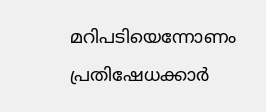മറിപടിയെന്നോണം പ്രതിഷേധക്കാര്‍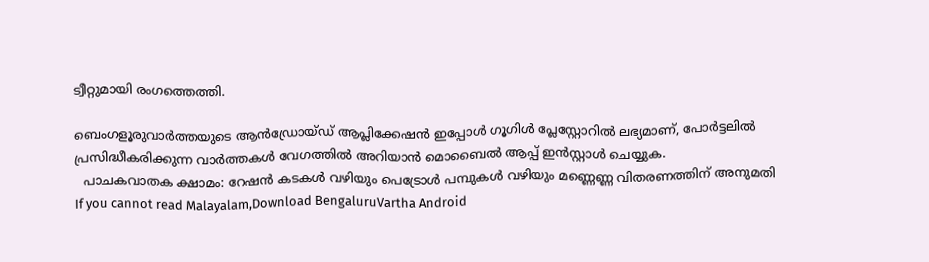ട്വീറ്റുമായി രംഗത്തെത്തി.

ബെംഗളൂരുവാർത്തയുടെ ആൻഡ്രോയ്ഡ് ആപ്ലിക്കേഷൻ ഇപ്പോൾ ഗൂഗിൾ പ്ലേസ്റ്റോറിൽ ലഭ്യമാണ്, പോർട്ടലിൽ പ്രസിദ്ധീകരിക്കുന്ന വാർത്തകൾ വേഗത്തിൽ അറിയാൻ മൊബൈൽ ആപ്പ് ഇൻസ്റ്റാൾ ചെയ്യുക.
  പാചകവാതക ക്ഷാമം: റേഷൻ കടകൾ വഴിയും പെട്രോൾ പമ്പുകൾ വഴിയും മണ്ണെണ്ണ വിതരണത്തിന് അനുമതി
If you cannot read Malayalam,Download BengaluruVartha Android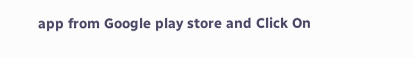app from Google play store and Click On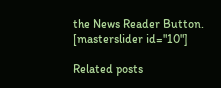the News Reader Button. [masterslider id="10"]

Related posts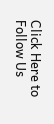Click Here to Follow Us